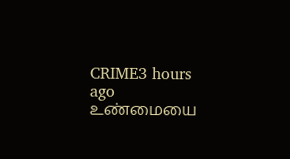CRIME3 hours ago
உண்மையை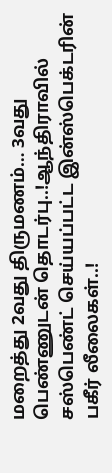மறைத்து 2வது திருமணம்… 3வது பெண்ணுடன் தொடர்பு..!ஆந்திராவில் சஸ்பெண்ட் செய்யப்பட்ட இன்ஸ்பெக்டரின் பகீர் லீலைகள்..!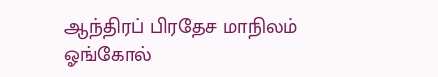ஆந்திரப் பிரதேச மாநிலம் ஓங்கோல்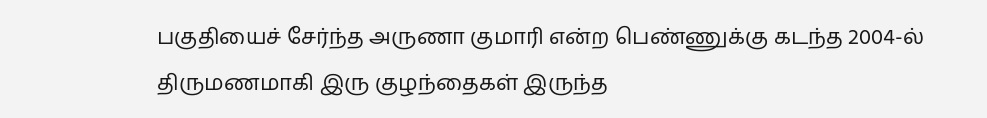பகுதியைச் சேர்ந்த அருணா குமாரி என்ற பெண்ணுக்கு கடந்த 2004-ல் திருமணமாகி இரு குழந்தைகள் இருந்த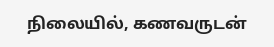நிலையில், கணவருடன்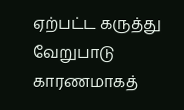ஏற்பட்ட கருத்து வேறுபாடு காரணமாகத்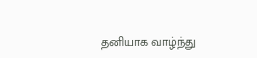தனியாக வாழ்ந்து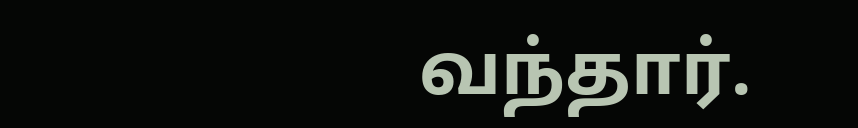வந்தார்.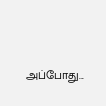அப்போது...